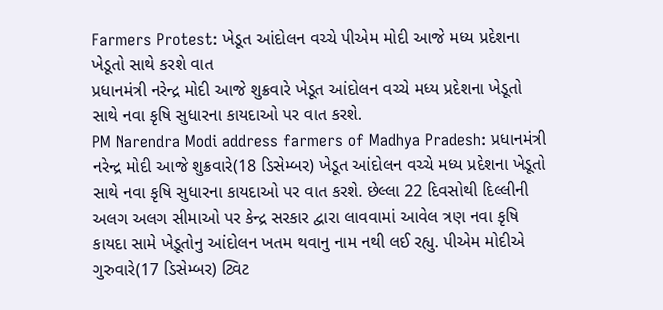Farmers Protest: ખેડૂત આંદોલન વચ્ચે પીએમ મોદી આજે મધ્ય પ્રદેશના ખેડૂતો સાથે કરશે વાત
પ્રધાનમંત્રી નરેન્દ્ર મોદી આજે શુક્રવારે ખેડૂત આંદોલન વચ્ચે મધ્ય પ્રદેશના ખેડૂતો સાથે નવા કૃષિ સુધારના કાયદાઓ પર વાત કરશે.
PM Narendra Modi address farmers of Madhya Pradesh: પ્રધાનમંત્રી નરેન્દ્ર મોદી આજે શુક્રવારે(18 ડિસેમ્બર) ખેડૂત આંદોલન વચ્ચે મધ્ય પ્રદેશના ખેડૂતો સાથે નવા કૃષિ સુધારના કાયદાઓ પર વાત કરશે. છેલ્લા 22 દિવસોથી દિલ્લીની અલગ અલગ સીમાઓ પર કેન્દ્ર સરકાર દ્વારા લાવવામાં આવેલ ત્રણ નવા કૃષિ કાયદા સામે ખેડ઼ૂતોનુ આંદોલન ખતમ થવાનુ નામ નથી લઈ રહ્યુ. પીએમ મોદીએ ગુરુવારે(17 ડિસેમ્બર) ટ્વિટ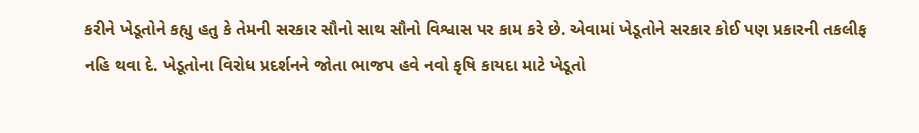કરીને ખેડૂતોને કહ્યુ હતુ કે તેમની સરકાર સૌનો સાથ સૌનો વિશ્વાસ પર કામ કરે છે. એવામાં ખેડૂતોને સરકાર કોઈ પણ પ્રકારની તકલીફ નહિ થવા દે. ખેડૂતોના વિરોધ પ્રદર્શનને જોતા ભાજપ હવે નવો કૃષિ કાયદા માટે ખેડૂતો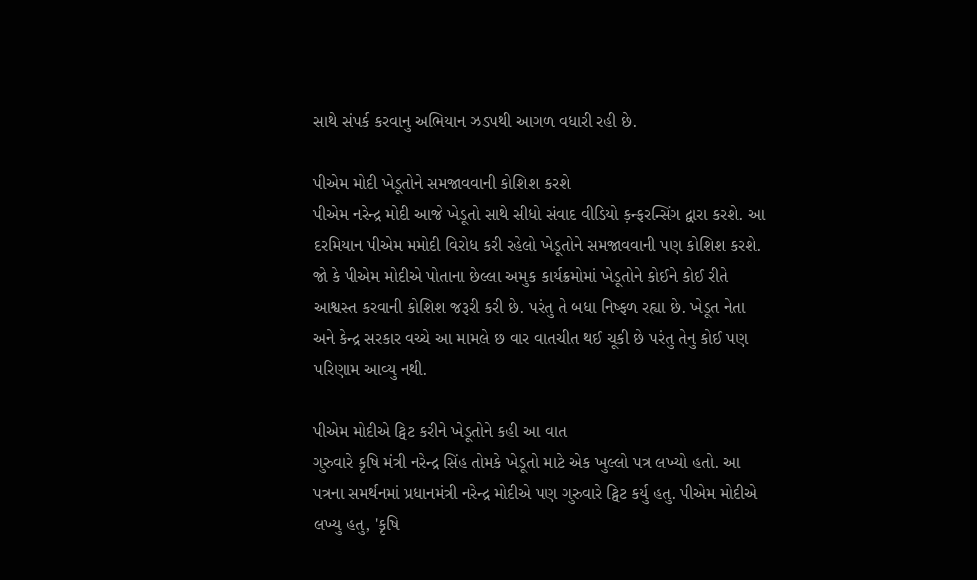સાથે સંપર્ક કરવાનુ અભિયાન ઝડપથી આગળ વધારી રહી છે.

પીએમ મોદી ખેડૂતોને સમજાવવાની કોશિશ કરશે
પીએમ નરેન્દ્ર મોદી આજે ખેડૂતો સાથે સીધો સંવાદ વીડિયો ક઼ન્ફરન્સિંગ દ્વારા કરશે. આ દરમિયાન પીએમ મમોદી વિરોધ કરી રહેલો ખેડૂતોને સમજાવવાની પણ કોશિશ કરશે. જો કે પીએમ મોદીએ પોતાના છેલ્લા અમુક કાર્યક્રમોમાં ખેડૂતોને કોઈને કોઈ રીતે આશ્વસ્ત કરવાની કોશિશ જરૂરી કરી છે. પરંતુ તે બધા નિષ્ફળ રહ્યા છે. ખેડૂત નેતા અને કેન્દ્ર સરકાર વચ્ચે આ મામલે છ વાર વાતચીત થઈ ચૂકી છે પરંતુ તેનુ કોઈ પણ પરિણામ આવ્યુ નથી.

પીએમ મોદીએ ટ્વિટ કરીને ખેડૂતોને કહી આ વાત
ગુરુવારે કૃષિ મંત્રી નરેન્દ્ર સિંહ તોમકે ખેડૂતો માટે એક ખુલ્લો પત્ર લખ્યો હતો. આ પત્રના સમર્થનમાં પ્રધાનમંત્રી નરેન્દ્ર મોદીએ પણ ગુરુવારે ટ્વિટ કર્યુ હતુ. પીએમ મોદીએ લખ્યુ હતુ, 'કૃષિ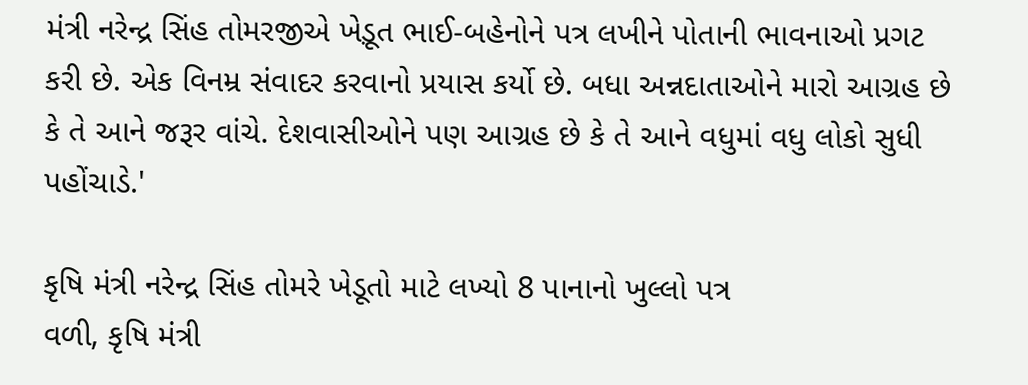મંત્રી નરેન્દ્ર સિંહ તોમરજીએ ખેડ઼ૂત ભાઈ-બહેનોને પત્ર લખીને પોતાની ભાવનાઓ પ્રગટ કરી છે. એક વિનમ્ર સંવાદર કરવાનો પ્રયાસ કર્યો છે. બધા અન્નદાતાઓને મારો આગ્રહ છે કે તે આને જરૂર વાંચે. દેશવાસીઓને પણ આગ્રહ છે કે તે આને વધુમાં વધુ લોકો સુધી પહોંચાડે.'

કૃષિ મંત્રી નરેન્દ્ર સિંહ તોમરે ખેડૂતો માટે લખ્યો 8 પાનાનો ખુલ્લો પત્ર
વળી, કૃષિ મંત્રી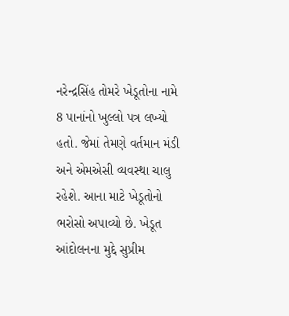નરેન્દ્રસિંહ તોમરે ખેડૂતોના નામે 8 પાનાંનો ખુલ્લો પત્ર લખ્યો હતો. જેમાં તેમણે વર્તમાન મંડી અને એમએસી વ્યવસ્થા ચાલુ રહેશે. આના માટે ખેડૂતોનો ભરોસો અપાવ્યો છે. ખેડૂત આંદોલનના મુદ્દે સુપ્રીમ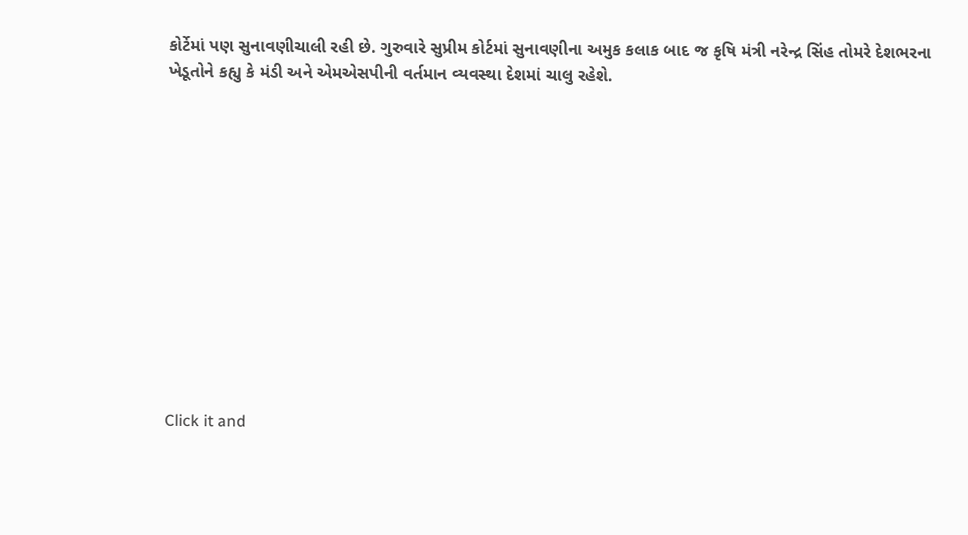કોર્ટેમાં પણ સુનાવણીચાલી રહી છે. ગુરુવારે સુપ્રીમ કોર્ટમાં સુનાવણીના અમુક કલાક બાદ જ કૃષિ મંત્રી નરેન્દ્ર સિંહ તોમરે દેશભરના ખેડૂતોને કહ્યુ કે મંડી અને એમએસપીની વર્તમાન વ્યવસ્થા દેશમાં ચાલુ રહેશે.












Click it and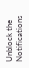Unblock the Notifications